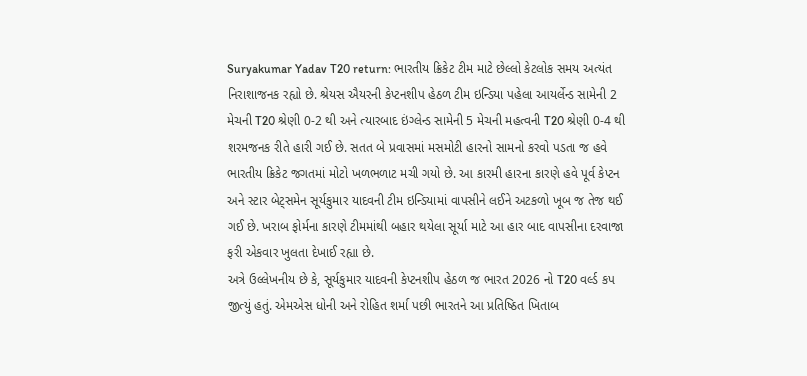Suryakumar Yadav T20 return: ભારતીય ક્રિકેટ ટીમ માટે છેલ્લો કેટલોક સમય અત્યંત નિરાશાજનક રહ્યો છે. શ્રેયસ ઐયરની કેપ્ટનશીપ હેઠળ ટીમ ઇન્ડિયા પહેલા આયર્લેન્ડ સામેની 2 મેચની T20 શ્રેણી 0-2 થી અને ત્યારબાદ ઇંગ્લેન્ડ સામેની 5 મેચની મહત્વની T20 શ્રેણી 0-4 થી શરમજનક રીતે હારી ગઈ છે. સતત બે પ્રવાસમાં મસમોટી હારનો સામનો કરવો પડતા જ હવે ભારતીય ક્રિકેટ જગતમાં મોટો ખળભળાટ મચી ગયો છે. આ કારમી હારના કારણે હવે પૂર્વ કેપ્ટન અને સ્ટાર બેટ્સમેન સૂર્યકુમાર યાદવની ટીમ ઇન્ડિયામાં વાપસીને લઈને અટકળો ખૂબ જ તેજ થઈ ગઈ છે. ખરાબ ફોર્મના કારણે ટીમમાંથી બહાર થયેલા સૂર્યા માટે આ હાર બાદ વાપસીના દરવાજા ફરી એકવાર ખુલતા દેખાઈ રહ્યા છે.
અત્રે ઉલ્લેખનીય છે કે, સૂર્યકુમાર યાદવની કેપ્ટનશીપ હેઠળ જ ભારત 2026 નો T20 વર્લ્ડ કપ જીત્યું હતું. એમએસ ધોની અને રોહિત શર્મા પછી ભારતને આ પ્રતિષ્ઠિત ખિતાબ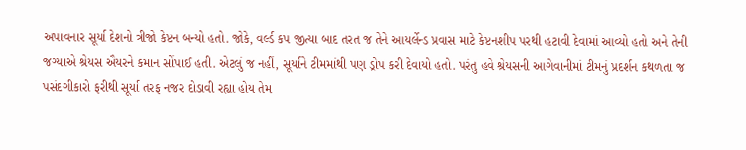અપાવનાર સૂર્યા દેશનો ત્રીજો કેપ્ટન બન્યો હતો. જોકે, વર્લ્ડ કપ જીત્યા બાદ તરત જ તેને આયર્લેન્ડ પ્રવાસ માટે કેપ્ટનશીપ પરથી હટાવી દેવામાં આવ્યો હતો અને તેની જગ્યાએ શ્રેયસ ઐયરને કમાન સોંપાઈ હતી. એટલું જ નહીં, સૂર્યાને ટીમમાંથી પણ ડ્રોપ કરી દેવાયો હતો. પરંતુ હવે શ્રેયસની આગેવાનીમાં ટીમનું પ્રદર્શન કથળતા જ પસંદગીકારો ફરીથી સૂર્યા તરફ નજર દોડાવી રહ્યા હોય તેમ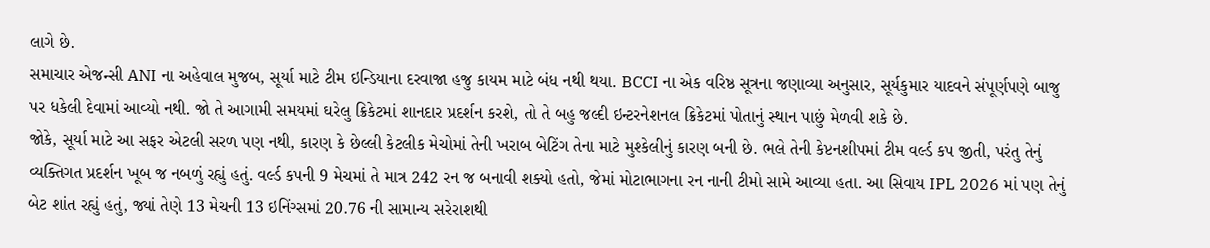લાગે છે.
સમાચાર એજન્સી ANI ના અહેવાલ મુજબ, સૂર્યા માટે ટીમ ઇન્ડિયાના દરવાજા હજુ કાયમ માટે બંધ નથી થયા. BCCI ના એક વરિષ્ઠ સૂત્રના જણાવ્યા અનુસાર, સૂર્યકુમાર યાદવને સંપૂર્ણપણે બાજુ પર ધકેલી દેવામાં આવ્યો નથી. જો તે આગામી સમયમાં ઘરેલુ ક્રિકેટમાં શાનદાર પ્રદર્શન કરશે, તો તે બહુ જલ્દી ઇન્ટરનેશનલ ક્રિકેટમાં પોતાનું સ્થાન પાછું મેળવી શકે છે.
જોકે, સૂર્યા માટે આ સફર એટલી સરળ પણ નથી, કારણ કે છેલ્લી કેટલીક મેચોમાં તેની ખરાબ બેટિંગ તેના માટે મુશ્કેલીનું કારણ બની છે. ભલે તેની કેપ્ટનશીપમાં ટીમ વર્લ્ડ કપ જીતી, પરંતુ તેનું વ્યક્તિગત પ્રદર્શન ખૂબ જ નબળું રહ્યું હતું. વર્લ્ડ કપની 9 મેચમાં તે માત્ર 242 રન જ બનાવી શક્યો હતો, જેમાં મોટાભાગના રન નાની ટીમો સામે આવ્યા હતા. આ સિવાય IPL 2026 માં પણ તેનું બેટ શાંત રહ્યું હતું, જ્યાં તેણે 13 મેચની 13 ઇનિંગ્સમાં 20.76 ની સામાન્ય સરેરાશથી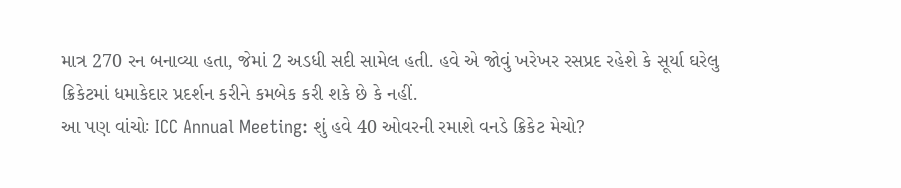માત્ર 270 રન બનાવ્યા હતા, જેમાં 2 અડધી સદી સામેલ હતી. હવે એ જોવું ખરેખર રસપ્રદ રહેશે કે સૂર્યા ઘરેલુ ક્રિકેટમાં ધમાકેદાર પ્રદર્શન કરીને કમબેક કરી શકે છે કે નહીં.
આ પણ વાંચોઃ ICC Annual Meeting: શું હવે 40 ઓવરની રમાશે વનડે ક્રિકેટ મેચો?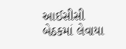આઈસીસી બેઠકમાં લેવાયા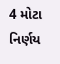4 મોટા નિર્ણય